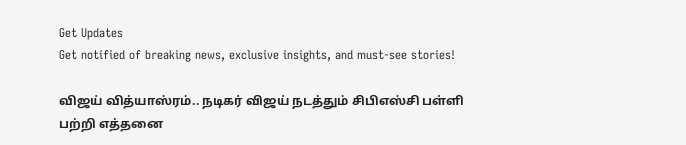Get Updates
Get notified of breaking news, exclusive insights, and must-see stories!

விஜய் வித்யாஸ்ரம்.. நடிகர் விஜய் நடத்தும் சிபிஎஸ்சி பள்ளி பற்றி எத்தனை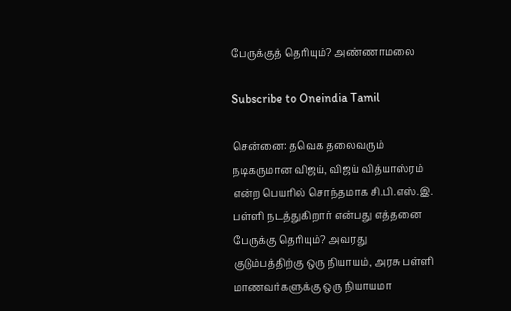பேருக்குத் தெரியும்? அண்ணாமலை

Subscribe to Oneindia Tamil

சென்னை: தவெக தலைவரும் நடிகருமான விஜய், விஜய் வித்யாஸ்ரம் என்ற பெயரில் சொந்தமாக சி.பி.எஸ்.இ. பள்ளி நடத்துகிறார் என்பது எத்தனை பேருக்கு தெரியும்? அவரது குடும்பத்திற்கு ஒரு நியாயம், அரசு பள்ளி மாணவர்களுக்கு ஒரு நியாயமா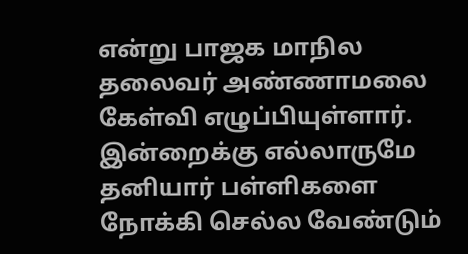என்று பாஜக மாநில தலைவர் அண்ணாமலை கேள்வி எழுப்பியுள்ளார். இன்றைக்கு எல்லாருமே தனியார் பள்ளிகளை நோக்கி செல்ல வேண்டும்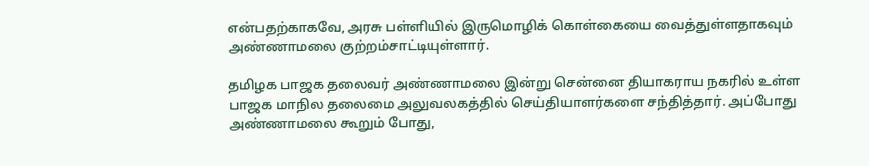என்பதற்காகவே, அரசு பள்ளியில் இருமொழிக் கொள்கையை வைத்துள்ளதாகவும் அண்ணாமலை குற்றம்சாட்டியுள்ளார்.

தமிழக பாஜக தலைவர் அண்ணாமலை இன்று சென்னை தியாகராய நகரில் உள்ள பாஜக மாநில தலைமை அலுவலகத்தில் செய்தியாளர்களை சந்தித்தார். அப்போது அண்ணாமலை கூறும் போது,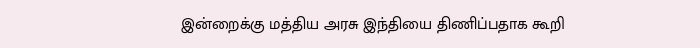இன்றைக்கு மத்திய அரசு இந்தியை திணிப்பதாக கூறி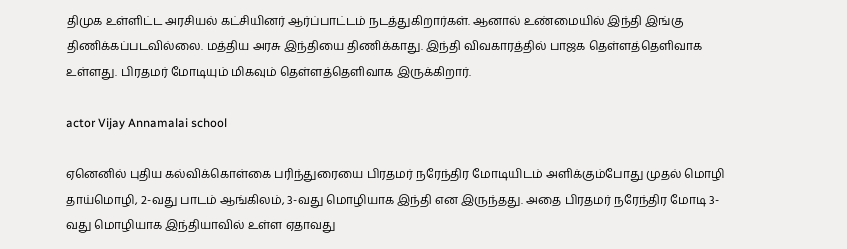திமுக உள்ளிட்ட அரசியல் கட்சியினர் ஆர்ப்பாட்டம் நடத்துகிறார்கள். ஆனால் உண்மையில் இந்தி இங்கு திணிக்கப்படவில்லை. மத்திய அரசு இந்தியை திணிக்காது. இந்தி விவகாரத்தில் பாஜக தெள்ளத்தெளிவாக உள்ளது. பிரதமர் மோடியும் மிகவும் தெள்ளத்தெளிவாக இருக்கிறார்.

actor Vijay Annamalai school

ஏனெனில் புதிய கல்விக்கொள்கை பரிந்துரையை பிரதமர் நரேந்திர மோடியிடம் அளிக்கும்போது முதல் மொழி தாய்மொழி, 2-வது பாடம் ஆங்கிலம், 3-வது மொழியாக இந்தி என இருந்தது. அதை பிரதமர் நரேந்திர மோடி 3-வது மொழியாக இந்தியாவில் உள்ள ஏதாவது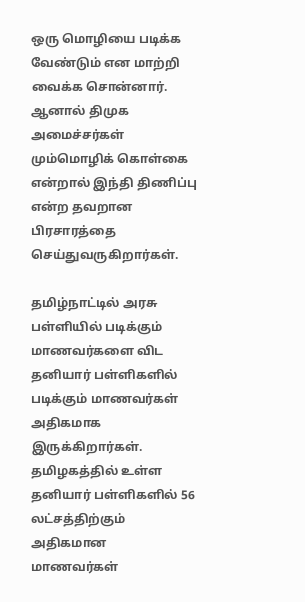ஒரு மொழியை படிக்க வேண்டும் என மாற்றி வைக்க சொன்னார். ஆனால் திமுக அமைச்சர்கள் மும்மொழிக் கொள்கை என்றால் இந்தி திணிப்பு என்ற தவறான பிரசாரத்தை செய்துவருகிறார்கள்.

தமிழ்நாட்டில் அரசு பள்ளியில் படிக்கும் மாணவர்களை விட தனியார் பள்ளிகளில் படிக்கும் மாணவர்கள் அதிகமாக இருக்கிறார்கள். தமிழகத்தில் உள்ள தனியார் பள்ளிகளில் 56 லட்சத்திற்கும் அதிகமான மாணவர்கள்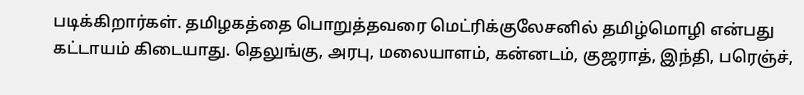படிக்கிறார்கள். தமிழகத்தை பொறுத்தவரை மெட்ரிக்குலேசனில் தமிழ்மொழி என்பது கட்டாயம் கிடையாது. தெலுங்கு, அரபு, மலையாளம், கன்னடம், குஜராத், இந்தி, பரெஞ்ச்,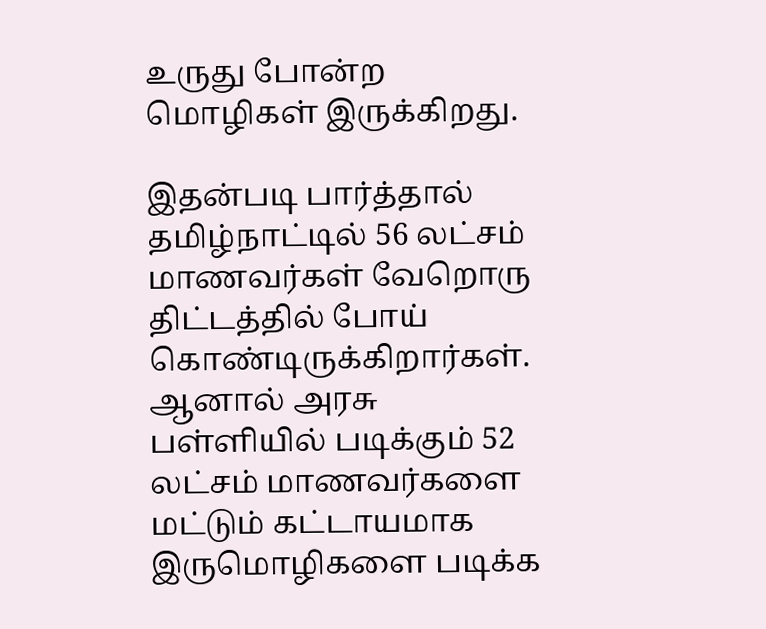உருது போன்ற மொழிகள் இருக்கிறது.

இதன்படி பார்த்தால் தமிழ்நாட்டில் 56 லட்சம் மாணவர்கள் வேறொரு திட்டத்தில் போய் கொண்டிருக்கிறார்கள். ஆனால் அரசு பள்ளியில் படிக்கும் 52 லட்சம் மாணவர்களை மட்டும் கட்டாயமாக இருமொழிகளை படிக்க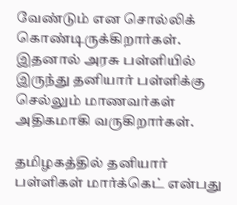வேண்டும் என சொல்லிக் கொண்டிருக்கிறார்கள். இதனால் அரசு பள்ளியில் இருந்து தனியார் பள்ளிக்கு செல்லும் மாணவர்கள் அதிகமாகி வருகிறார்கள்.

தமிழகத்தில் தனியார் பள்ளிகள் மார்க்கெட் என்பது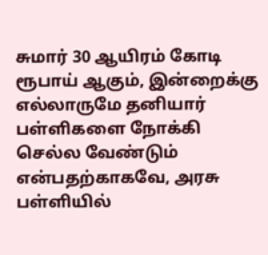சுமார் 30 ஆயிரம் கோடி ரூபாய் ஆகும், இன்றைக்கு எல்லாருமே தனியார் பள்ளிகளை நோக்கி செல்ல வேண்டும் என்பதற்காகவே, அரசு பள்ளியில்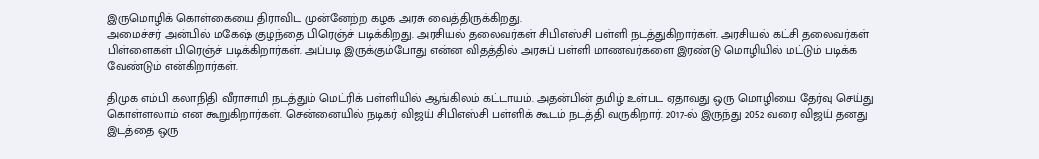இருமொழிக் கொள்கையை திராவிட முன்னேற்ற கழக அரசு வைத்திருக்கிறது.
அமைச்சர் அன்பில் மகேஷ் குழந்தை பிரெஞ்ச் படிக்கிறது. அரசியல் தலைவர்கள் சிபிஎஸ்சி பள்ளி நடத்துகிறார்கள். அரசியல் கட்சி தலைவர்கள் பிள்ளைகள் பிரெஞ்ச் படிக்கிறார்கள். அப்படி இருக்கும்போது என்ன விதத்தில் அரசுப் பள்ளி மாணவர்களை இரண்டு மொழியில் மட்டும் படிக்க வேண்டும் என்கிறார்கள்.

திமுக எம்பி கலாநிதி வீராசாமி நடத்தும் மெட்ரிக் பள்ளியில் ஆங்கிலம் கட்டாயம். அதன்பின் தமிழ் உள்பட ஏதாவது ஒரு மொழியை தேர்வு செய்து கொள்ளலாம் என கூறுகிறார்கள். சென்னையில் நடிகர் விஜய் சிபிஎஸ்சி பள்ளிக் கூடம் நடத்தி வருகிறார். 2017-ல் இருந்து 2052 வரை விஜய் தனது இடத்தை ஒரு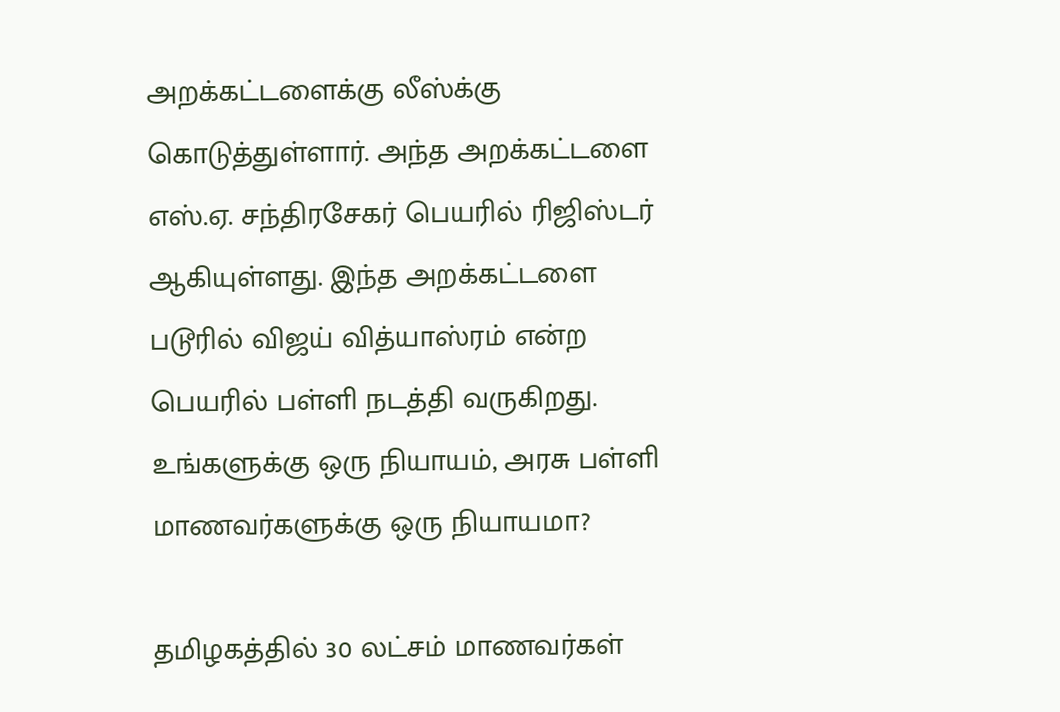அறக்கட்டளைக்கு லீஸ்க்கு கொடுத்துள்ளார். அந்த அறக்கட்டளை எஸ்.ஏ. சந்திரசேகர் பெயரில் ரிஜிஸ்டர் ஆகியுள்ளது. இந்த அறக்கட்டளை படூரில் விஜய் வித்யாஸ்ரம் என்ற பெயரில் பள்ளி நடத்தி வருகிறது. உங்களுக்கு ஒரு நியாயம், அரசு பள்ளி மாணவர்களுக்கு ஒரு நியாயமா?

தமிழகத்தில் 30 லட்சம் மாணவர்கள்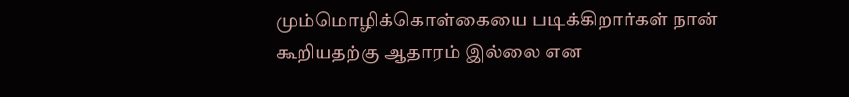மும்மொழிக்கொள்கையை படிக்கிறார்கள் நான் கூறியதற்கு ஆதாரம் இல்லை என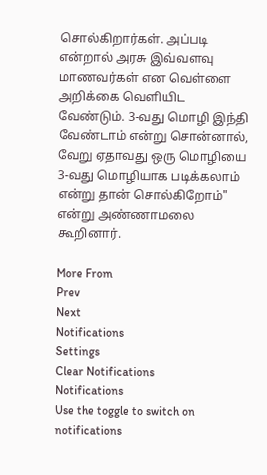சொல்கிறார்கள். அப்படி என்றால் அரசு இவ்வளவு மாணவர்கள் என வெள்ளை அறிக்கை வெளியிட வேண்டும். 3-வது மொழி இந்தி வேண்டாம் என்று சொன்னால், வேறு ஏதாவது ஒரு மொழியை 3-வது மொழியாக படிக்கலாம் என்று தான் சொல்கிறோம்" என்று அண்ணாமலை கூறினார்.

More From
Prev
Next
Notifications
Settings
Clear Notifications
Notifications
Use the toggle to switch on notifications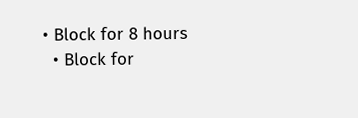• Block for 8 hours
  • Block for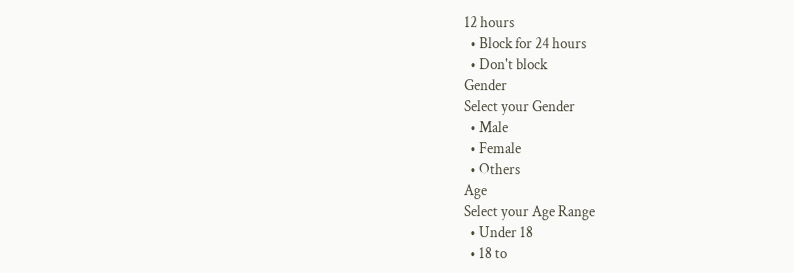12 hours
  • Block for 24 hours
  • Don't block
Gender
Select your Gender
  • Male
  • Female
  • Others
Age
Select your Age Range
  • Under 18
  • 18 to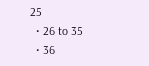25
  • 26 to 35
  • 36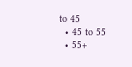to 45
  • 45 to 55
  • 55+